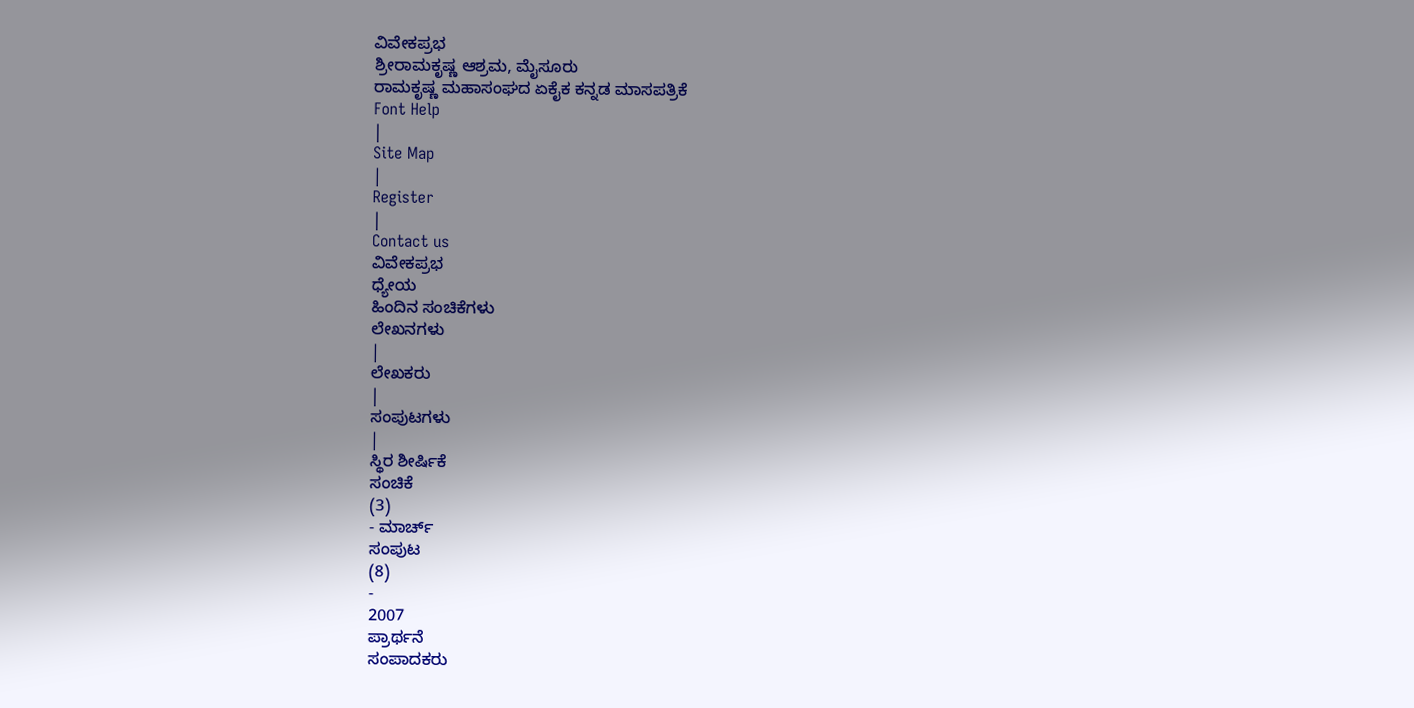ವಿವೇಕಪ್ರಭ
ಶ್ರೀರಾಮಕೃಷ್ಣ ಆಶ್ರಮ, ಮೈಸೂರು
ರಾಮಕೃಷ್ಣ ಮಹಾಸಂಘದ ಏಕೈಕ ಕನ್ನಡ ಮಾಸಪತ್ರಿಕೆ
Font Help
|
Site Map
|
Register
|
Contact us
ವಿವೇಕಪ್ರಭ
ಧ್ಯೇಯ
ಹಿಂದಿನ ಸಂಚಿಕೆಗಳು
ಲೇಖನಗಳು
|
ಲೇಖಕರು
|
ಸಂಪುಟಗಳು
|
ಸ್ಥಿರ ಶೀರ್ಷಿಕೆ
ಸಂಚಿಕೆ
(3)
- ಮಾರ್ಚ್
ಸಂಪುಟ
(8)
-
2007
ಪ್ರಾರ್ಥನೆ
ಸಂಪಾದಕರು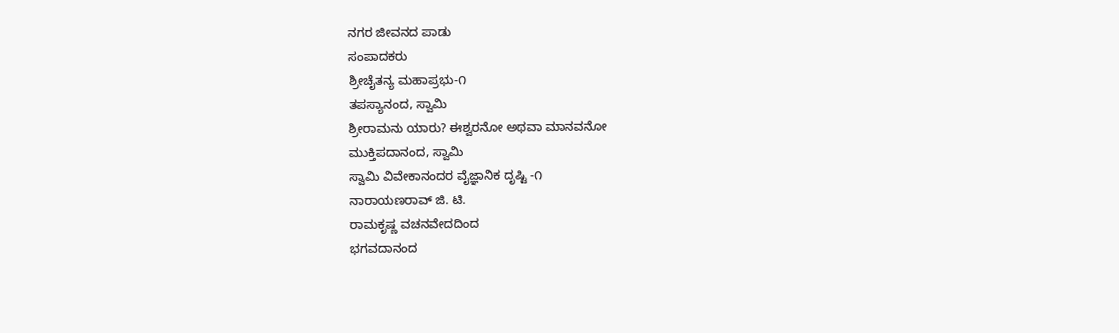ನಗರ ಜೀವನದ ಪಾಡು
ಸಂಪಾದಕರು
ಶ್ರೀಚೈತನ್ಯ ಮಹಾಪ್ರಭು-೧
ತಪಸ್ಯಾನಂದ, ಸ್ವಾಮಿ
ಶ್ರೀರಾಮನು ಯಾರು? ಈಶ್ವರನೋ ಅಥವಾ ಮಾನವನೋ
ಮುಕ್ತಿಪದಾನಂದ, ಸ್ವಾಮಿ
ಸ್ವಾಮಿ ವಿವೇಕಾನಂದರ ವೈಜ್ಞಾನಿಕ ದೃಷ್ಟಿ -೧
ನಾರಾಯಣರಾವ್ ಜಿ. ಟಿ.
ರಾಮಕೃಷ್ಣ ವಚನವೇದದಿಂದ
ಭಗವದಾನಂದ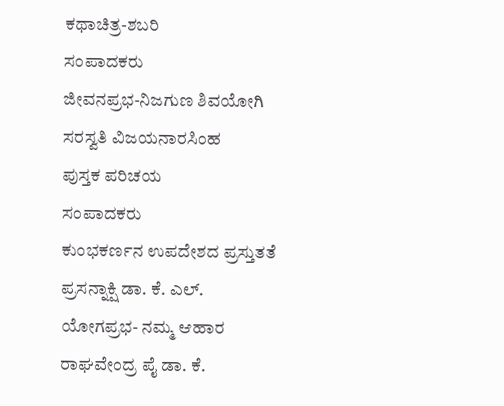ಕಥಾಚಿತ್ರ-ಶಬರಿ
ಸಂಪಾದಕರು
ಜೀವನಪ್ರಭ-ನಿಜಗುಣ ಶಿವಯೋಗಿ
ಸರಸ್ವತಿ ವಿಜಯನಾರಸಿಂಹ
ಪುಸ್ತಕ ಪರಿಚಯ
ಸಂಪಾದಕರು
ಕುಂಭಕರ್ಣನ ಉಪದೇಶದ ಪ್ರಸ್ತುತತೆ
ಪ್ರಸನ್ನಾಕ್ಷಿ ಡಾ. ಕೆ. ಎಲ್.
ಯೋಗಪ್ರಭ- ನಮ್ಮ ಆಹಾರ
ರಾಘವೇಂದ್ರ ಪೈ ಡಾ. ಕೆ.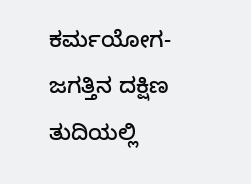ಕರ್ಮಯೋಗ- ಜಗತ್ತಿನ ದಕ್ಷಿಣ ತುದಿಯಲ್ಲಿ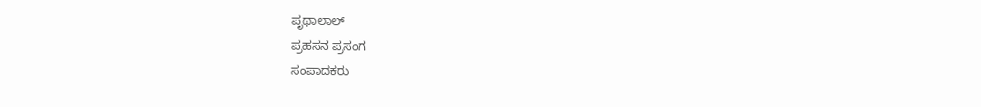ಪೃಥಾಲಾಲ್
ಪ್ರಹಸನ ಪ್ರಸಂಗ
ಸಂಪಾದಕರು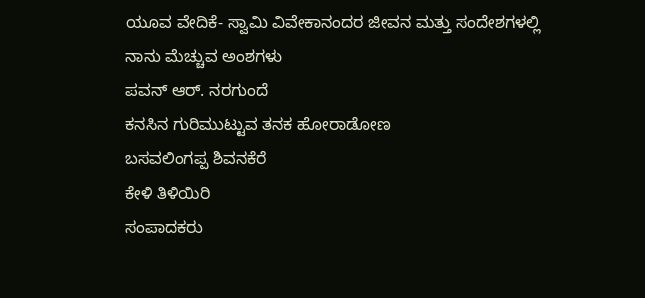ಯೂವ ವೇದಿಕೆ- ಸ್ವಾಮಿ ವಿವೇಕಾನಂದರ ಜೀವನ ಮತ್ತು ಸಂದೇಶಗಳಲ್ಲಿ ನಾನು ಮೆಚ್ಚುವ ಅಂಶಗಳು
ಪವನ್ ಆರ್. ನರಗುಂದೆ
ಕನಸಿನ ಗುರಿಮುಟ್ಟುವ ತನಕ ಹೋರಾಡೋಣ
ಬಸವಲಿಂಗಪ್ಪ ಶಿವನಕೆರೆ
ಕೇಳಿ ತಿಳಿಯಿರಿ
ಸಂಪಾದಕರು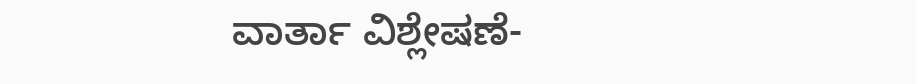ವಾರ್ತಾ ವಿಶ್ಲೇಷಣೆ-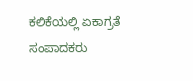ಕಲಿಕೆಯಲ್ಲಿ ಏಕಾಗ್ರತೆ
ಸಂಪಾದಕರು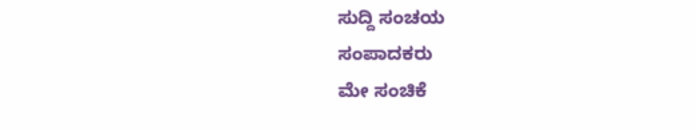ಸುದ್ದಿ ಸಂಚಯ
ಸಂಪಾದಕರು
ಮೇ ಸಂಚಿಕೆ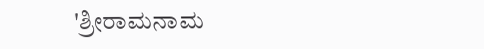'ಶ್ರೀರಾಮನಾಮ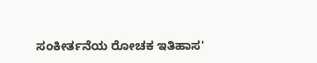ಸಂಕೀರ್ತನೆಯ ರೋಚಕ ಇತಿಹಾಸ'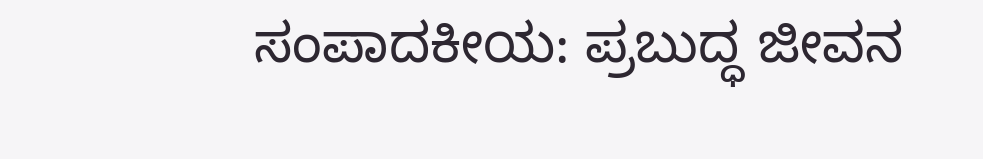ಸಂಪಾದಕೀಯ: ಪ್ರಬುದ್ಧ ಜೀವನ